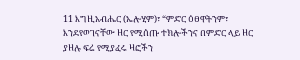11 እግዚአብሔር (ኤሎሂም)፣ “ምድር ዕፀዋትንም፣ እንደየወገናቸው ዘር የሚሰጡ ተክሎችንና በምድር ላይ ዘር ያዘሉ ፍሬ የሚያፈሩ ዛፎችን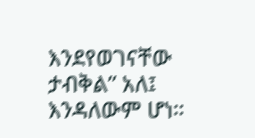እንደየወገናቸው ታብቅል” አለ፤ እንዳለውም ሆነ።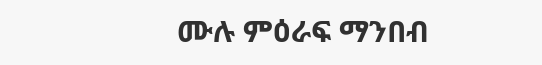ሙሉ ምዕራፍ ማንበብ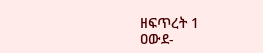ዘፍጥረት 1
ዐውደ-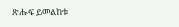ጽሑፍ ይመልከቱ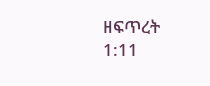ዘፍጥረት 1:11